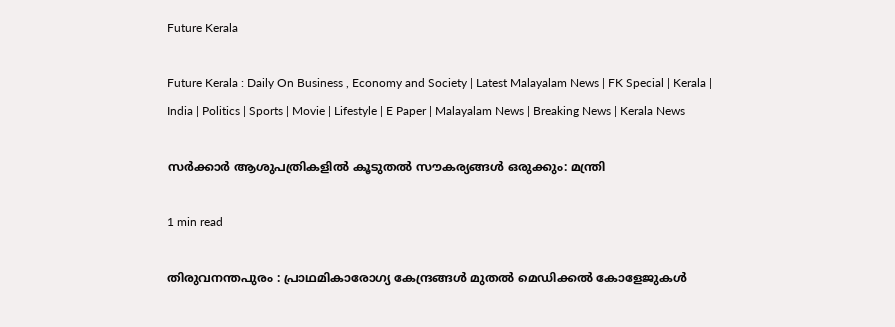Future Kerala

Future Kerala : Daily On Business , Economy and Society | Latest Malayalam News | FK Special | Kerala | India | Politics | Sports | Movie | Lifestyle | E Paper | Malayalam News | Breaking News | Kerala News

സർക്കാർ ആശുപത്രികളിൽ കൂടുതൽ സൗകര്യങ്ങൾ ഒരുക്കും: മന്ത്രി

1 min read

തിരുവനന്തപുരം : പ്രാഥമികാരോഗ്യ കേന്ദ്രങ്ങൾ മുതൽ മെഡിക്കൽ കോളേജുകൾ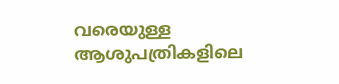വരെയുള്ള ആശുപത്രികളിലെ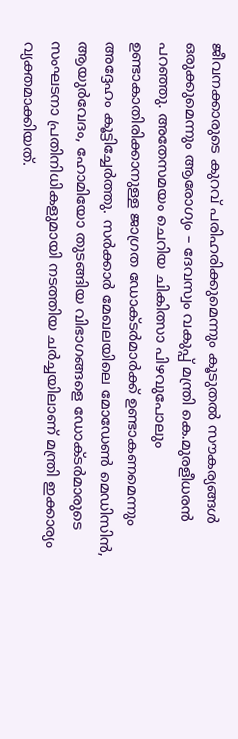ജീവനക്കാരുടെ കുറവ് പരിഹരിക്കുമെന്നും കൂടുതൽ സൗകര്യങ്ങൾ ഒരുക്കുമെന്നും ആരോഗ്യം – ദേവസ്വം വകുപ്പ് മന്ത്രി കെ.മുരളീധരൻ പറഞ്ഞു. അതേസമയം ചെറിയ ചികിത്സാ പിഴവുപോലും ഉണ്ടാകാതിരിക്കാനുള്ള ജാഗ്രത ഡോക്ടർമാർക്ക് ഉണ്ടാകണമെന്നും അദ്ദേഹം കൂട്ടിച്ചേർത്തു. സർക്കാർ മേഖലയിലെ മോഡേൺ മെഡിസിൻ, ആയുർവേദം, ഹോമിയോ തുടങ്ങിയ വിഭാഗങ്ങളെ ഡോക്ടർമാരുടെ സംഘടനാ പ്രതിനിധികളുമായി നടത്തിയ ചർച്ചയിലാണ് മന്ത്രി ഇക്കാര്യം വ്യക്തമാക്കിയത്.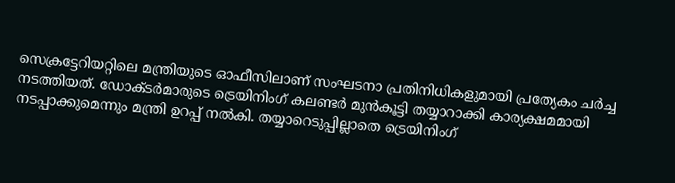സെക്രട്ടേറിയറ്റിലെ മന്ത്രിയുടെ ഓഫീസിലാണ് സംഘടനാ പ്രതിനിധികളുമായി പ്രത്യേകം ചർച്ച നടത്തിയത്. ഡോക്ടർമാരുടെ ട്രെയിനിംഗ് കലണ്ടർ മുൻകൂട്ടി തയ്യാറാക്കി കാര്യക്ഷമമായി നടപ്പാക്കുമെന്നും മന്ത്രി ഉറപ്പ് നൽകി. തയ്യാറെടുപ്പില്ലാതെ ട്രെയിനിംഗ്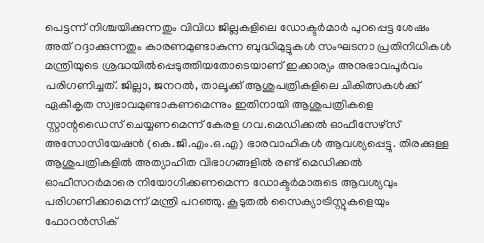പെട്ടന്ന് നിശ്ചയിക്കുന്നതും വിവിധ ജില്ലകളിലെ ഡോക്ടർമാർ പുറപ്പെട്ട ശേഷം അത് റദ്ദാക്കുന്നതും കാരണമുണ്ടാകുന്ന ബുദ്ധിമുട്ടുകൾ സംഘടനാ പ്രതിനിധികൾ മന്ത്രിയുടെ ശ്രദ്ധയിൽപ്പെടുത്തിയതോടെയാണ് ഇക്കാര്യം അനുഭാവപൂർവം പരിഗണിച്ചത്. ജില്ലാ, ജനറൽ, താലൂക്ക് ആശുപത്രികളിലെ ചികിത്സകൾക്ക് ഏകീകൃത സ്വഭാവമുണ്ടാകണമെന്നും ഇതിനായി ആശുപത്രികളെ സ്റ്റാന്റഡൈസ് ചെയ്യണമെന്ന് കേരള ഗവ.മെഡിക്കൽ ഓഫീസേഴ്സ് അസോസിയേഷൻ (കെ.ജി.എം.ഒ.എ) ഭാരവാഹികൾ ആവശ്യപ്പെട്ടു. തിരക്കുള്ള ആശുപത്രികളിൽ അത്യാഹിത വിഭാഗങ്ങളിൽ രണ്ട് മെഡിക്കൽ ഓഫീസറർമാരെ നിയോഗിക്കണമെന്ന ഡോക്ടർമാരുടെ ആവശ്യവും പരിഗണിക്കാമെന്ന് മന്ത്രി പറഞ്ഞു. കൂടുതൽ സൈക്യാട്രിസ്റ്റുകളെയും ഫോറൻസിക്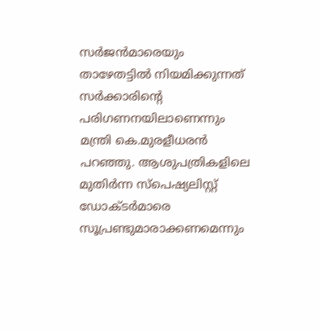സർജൻമാരെയും താഴേതട്ടിൽ നിയമിക്കുന്നത് സർക്കാരിന്റെ പരിഗണനയിലാണെന്നും മന്ത്രി കെ.മുരളീധരൻ പറഞ്ഞു. ആശുപത്രികളിലെ മുതിർന്ന സ്‍പെഷ്യലിസ്റ്റ് ഡോക്ടർമാരെ സൂപ്രണ്ടുമാരാക്കണമെന്നും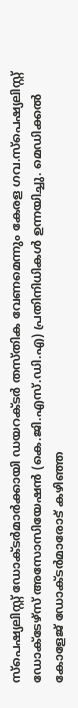സ്‍പെഷ്യലിസ്റ്റ് ഡോക്ടർമാർക്കായി ഡയറക്ടർ തസ്തിക വേണമെന്നും കേരള ഗവ.സ്പെഷ്യലിസ്റ്റ് ഡോക്ടേഴ്സ് അസോസിയേഷൻ (കെ.ജി.എസ്.ഡി.എ) പ്രതിനിധികൾ ഉന്നയിച്ചു. മെഡിക്കൽ കോളേജ് ഡോക്ടർമാരോട് കഴിഞ്ഞ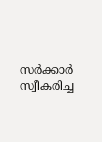സർക്കാർ സ്വീകരിച്ച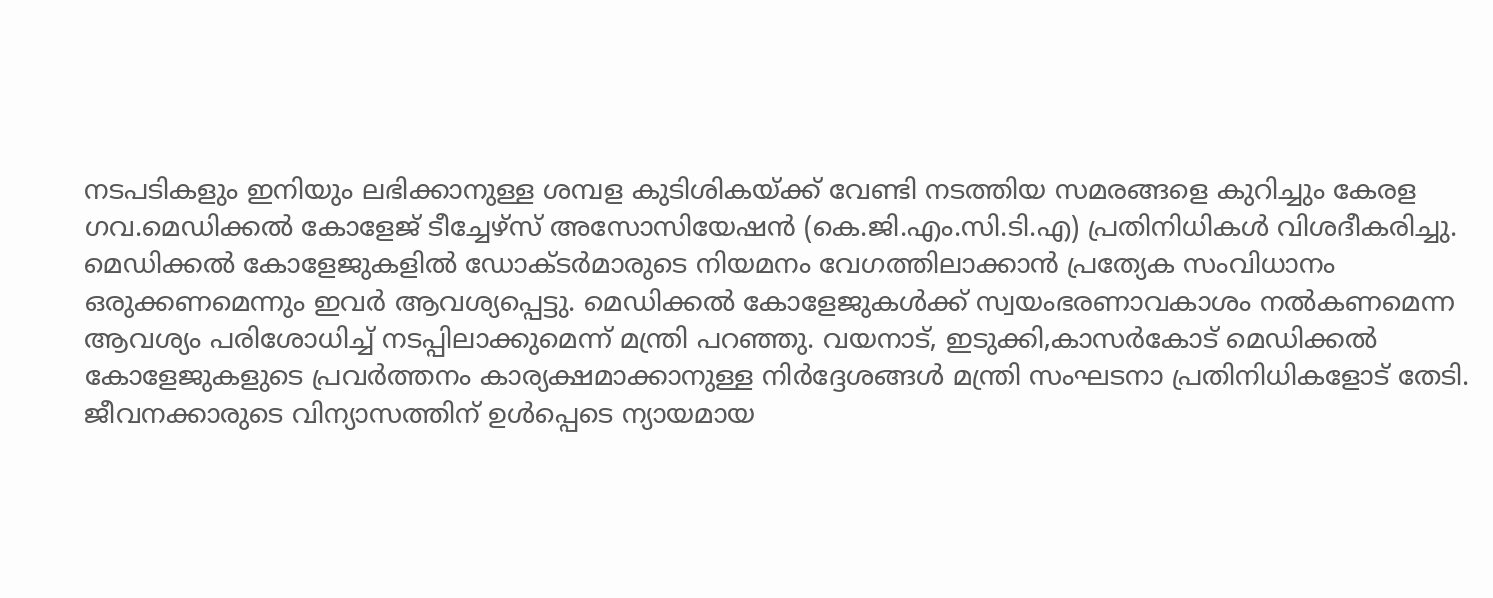നടപടികളും ഇനിയും ലഭിക്കാനുള്ള ശമ്പള കുടിശികയ്ക്ക് വേണ്ടി നടത്തിയ സമരങ്ങളെ കുറിച്ചും കേരള ഗവ.മെഡിക്കൽ കോളേജ് ടീച്ചേഴ്സ് അസോസിയേഷൻ (കെ.ജി.എം.സി.ടി.എ) പ്രതിനിധികൾ വിശദീകരിച്ചു. മെഡിക്കൽ കോളേജുകളിൽ ഡോക്ടർമാരുടെ നിയമനം വേഗത്തിലാക്കാൻ പ്രത്യേക സംവിധാനം ഒരുക്കണമെന്നും ഇവർ ആവശ്യപ്പെട്ടു. മെഡിക്കൽ കോളേജുകൾക്ക് സ്വയംഭരണാവകാശം നൽകണമെന്ന ആവശ്യം പരിശോധിച്ച് നടപ്പിലാക്കുമെന്ന് മന്ത്രി പറഞ്ഞു. വയനാട്, ഇടുക്കി,കാസർകോട് മെഡിക്കൽ കോളേജുകളുടെ പ്രവർത്തനം കാര്യക്ഷമാക്കാനുള്ള നിർദ്ദേശങ്ങൾ മന്ത്രി സംഘടനാ പ്രതിനിധികളോട് തേടി. ജീവനക്കാരുടെ വിന്യാസത്തിന് ഉൾപ്പെടെ ന്യായമായ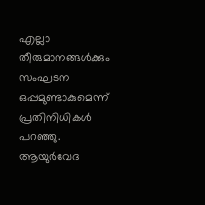എല്ലാ തീരുമാനങ്ങൾക്കും സംഘടന ഒപ്പമുണ്ടാകുമെന്ന് പ്രതിനിധികൾ പറഞ്ഞു. ആയുർവേദ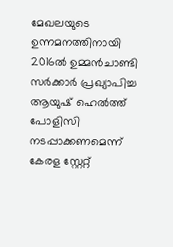മേഖലയുടെ ഉന്നമനത്തിനായി 2016ൽ ഉമ്മൻചാണ്ടി സർക്കാർ പ്രഖ്യാപിച്ച ആയുഷ് ഹെൽത്ത് പോളിസി നടപ്പാക്കണമെന്ന് കേരള സ്റ്റേറ്റ്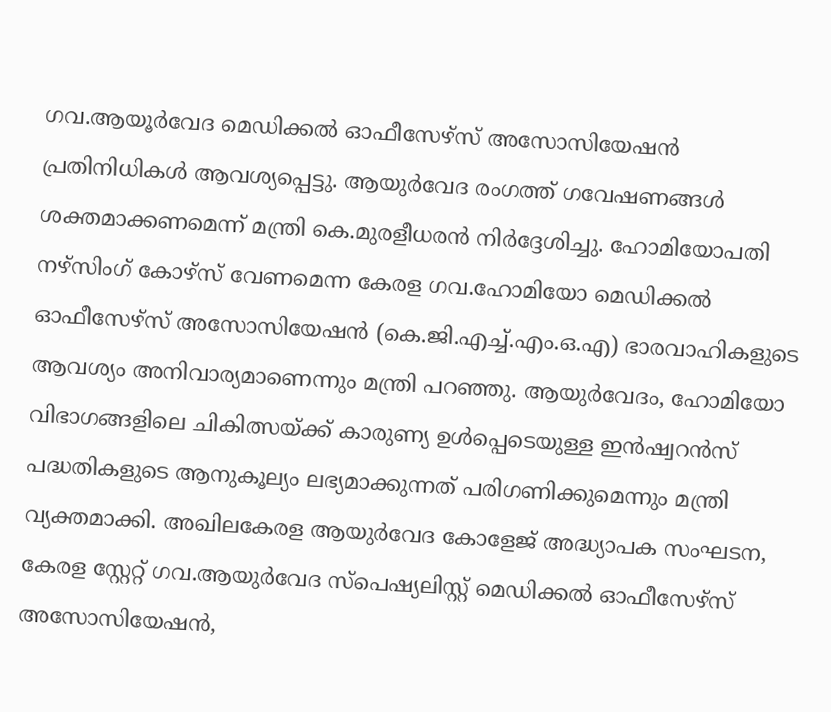ഗവ.ആയൂർവേദ മെഡിക്കൽ ഓഫീസേഴ്സ് അസോസിയേഷൻ പ്രതിനിധികൾ ആവശ്യപ്പെട്ടു. ആയുർവേദ രംഗത്ത് ഗവേഷണങ്ങൾ ശക്തമാക്കണമെന്ന് മന്ത്രി കെ.മുരളീധരൻ നിർദ്ദേശിച്ചു. ഹോമിയോപതി നഴ്സിംഗ് കോഴ്സ് വേണമെന്ന കേരള ഗവ.ഹോമിയോ മെഡിക്കൽ ഓഫീസേഴ്സ് അസോസിയേഷൻ (കെ.ജി.എച്ച്.എം.ഒ.എ) ഭാരവാഹികളുടെ ആവശ്യം അനിവാര്യമാണെന്നും മന്ത്രി പറഞ്ഞു. ആയുർവേദം, ഹോമിയോ വിഭാഗങ്ങളിലെ ചികിത്സയ്ക്ക് കാരുണ്യ ഉൾപ്പെടെയുള്ള ഇൻഷ്വറൻസ് പദ്ധതികളുടെ ആനുകൂല്യം ലഭ്യമാക്കുന്നത് പരിഗണിക്കുമെന്നും മന്ത്രി വ്യക്തമാക്കി. അഖിലകേരള ആയുർവേദ കോളേജ് അദ്ധ്യാപക സംഘടന, കേരള സ്റ്റേറ്റ് ഗവ.ആയുർവേദ സ്‍പെഷ്യലിസ്റ്റ് മെഡിക്കൽ ഓഫീസേഴ്സ് അസോസിയേഷൻ,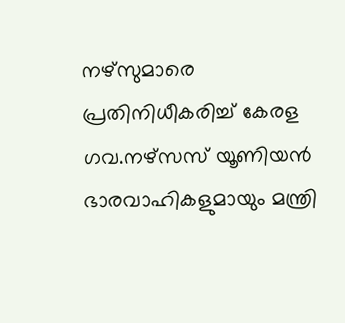നഴ്സുമാരെ പ്രതിനിധീകരിച്ച് കേരള ഗവ.നഴ്സസ് യൂണിയൻ ഭാരവാഹികളുമായും മന്ത്രി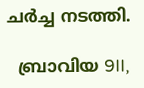ചർച്ച നടത്തി.

  ബ്രാവിയ 9II,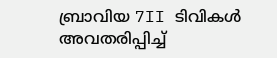ബ്രാവിയ 7II ടിവികൾ അവതരിപ്പിച്ച്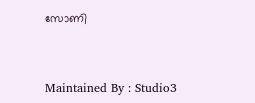സോണി



Maintained By : Studio3